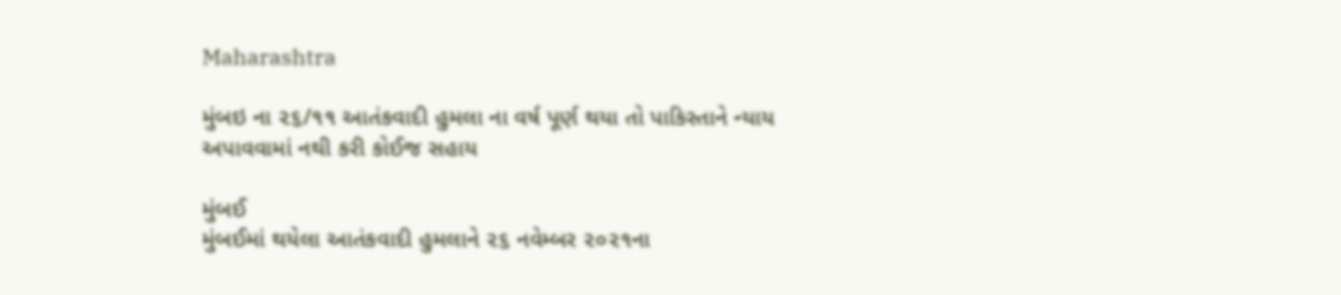Maharashtra

મુંબઇ ના ૨૬/૧૧ આતંકવાદી હુમલા ના વર્ષ પૂર્ણ થયા તો પાકિસ્તાને ન્યાય અપાવવામાં નથી કરી કોઈજ સહાય

મુંબઈ
મુંબઈમાં થયેલા આતંકવાદી હુમલાને ૨૬ નવેમ્બર ૨૦૨૧ના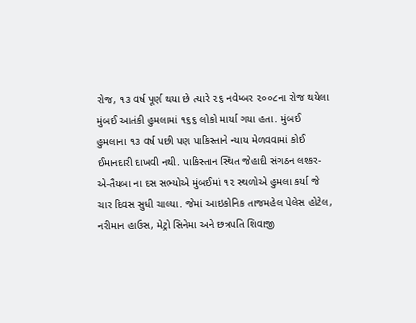રોજ, ૧૩ વર્ષ પૂર્ણ થયા છે ત્યારે ૨૬ નવેમ્બર ૨૦૦૮ના રોજ થયેલા મુંબઈ આતંકી હુમલામાં ૧૬૬ લોકો માર્યા ગયા હતા. મુંબઈ હુમલાના ૧૩ વર્ષ પછી પણ પાકિસ્તાને ન્યાય મેળવવામાં કોઈ ઈમાનદારી દાખવી નથી. પાકિસ્તાન સ્થિત જેહાદી સંગઠન લશ્કર-એ-તૈયબા ના દસ સભ્યોએ મુંબઈમાં ૧૨ સ્થળોએ હુમલા કર્યા જે ચાર દિવસ સુધી ચાલ્યા. જેમાં આઇકોનિક તાજમહેલ પેલેસ હોટેલ, નરીમાન હાઉસ, મેટ્રો સિનેમા અને છત્રપતિ શિવાજી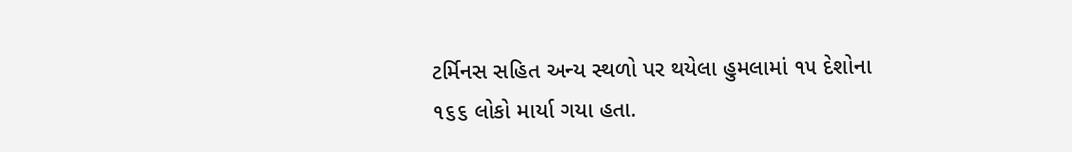ટર્મિનસ સહિત અન્ય સ્થળો પર થયેલા હુમલામાં ૧૫ દેશોના ૧૬૬ લોકો માર્યા ગયા હતા.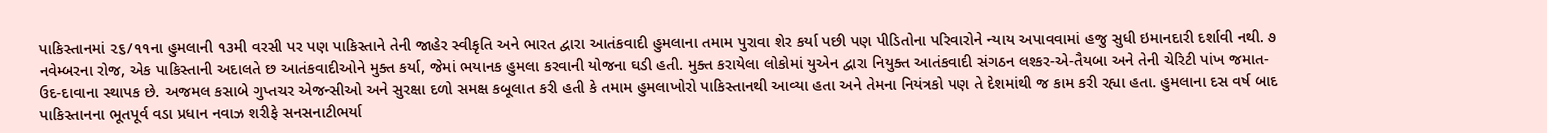પાકિસ્તાનમાં ૨૬/૧૧ના હુમલાની ૧૩મી વરસી પર પણ પાકિસ્તાને તેની જાહેર સ્વીકૃતિ અને ભારત દ્વારા આતંકવાદી હુમલાના તમામ પુરાવા શેર કર્યા પછી પણ પીડિતોના પરિવારોને ન્યાય અપાવવામાં હજુ સુધી ઇમાનદારી દર્શાવી નથી. ૭ નવેમ્બરના રોજ, એક પાકિસ્તાની અદાલતે છ આતંકવાદીઓને મુક્ત કર્યા, જેમાં ભયાનક હુમલા કરવાની યોજના ઘડી હતી. મુક્ત કરાયેલા લોકોમાં યુએન દ્વારા નિયુક્ત આતંકવાદી સંગઠન લશ્કર-એ-તૈયબા અને તેની ચેરિટી પાંખ જમાત-ઉદ-દાવાના સ્થાપક છે. અજમલ કસાબે ગુપ્તચર એજન્સીઓ અને સુરક્ષા દળો સમક્ષ કબૂલાત કરી હતી કે તમામ હુમલાખોરો પાકિસ્તાનથી આવ્યા હતા અને તેમના નિયંત્રકો પણ તે દેશમાંથી જ કામ કરી રહ્યા હતા. હુમલાના દસ વર્ષ બાદ પાકિસ્તાનના ભૂતપૂર્વ વડા પ્રધાન નવાઝ શરીફે સનસનાટીભર્યા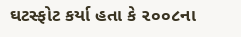ઘટસ્ફોટ કર્યા હતા કે ૨૦૦૮ના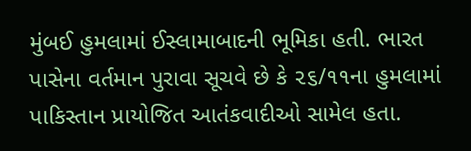મુંબઈ હુમલામાં ઈસ્લામાબાદની ભૂમિકા હતી. ભારત પાસેના વર્તમાન પુરાવા સૂચવે છે કે ૨૬/૧૧ના હુમલામાં પાકિસ્તાન પ્રાયોજિત આતંકવાદીઓ સામેલ હતા.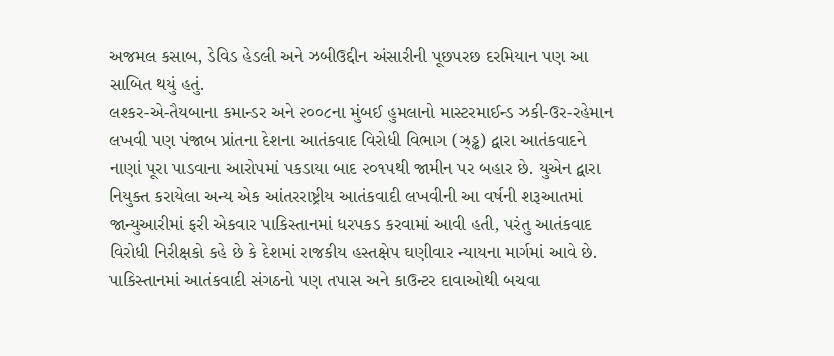અજમલ કસાબ, ડેવિડ હેડલી અને ઝબીઉદ્દીન અંસારીની પૂછપરછ દરમિયાન પણ આ સાબિત થયું હતું.
લશ્કર-એ-તૈયબાના કમાન્ડર અને ૨૦૦૮ના મુંબઈ હુમલાનો માસ્ટરમાઈન્ડ ઝકી-ઉર-રહેમાન લખવી પણ પંજાબ પ્રાંતના દેશના આતંકવાદ વિરોધી વિભાગ (ઝ્ર્‌ડ્ઢ) દ્વારા આતંકવાદને નાણાં પૂરા પાડવાના આરોપમાં પકડાયા બાદ ૨૦૧૫થી જામીન પર બહાર છે. યુએન દ્વારા નિયુક્ત કરાયેલા અન્ય એક આંતરરાષ્ટ્રીય આતંકવાદી લખવીની આ વર્ષની શરૂઆતમાં જાન્યુઆરીમાં ફરી એકવાર પાકિસ્તાનમાં ધરપકડ કરવામાં આવી હતી, પરંતુ આતંકવાદ વિરોધી નિરીક્ષકો કહે છે કે દેશમાં રાજકીય હસ્તક્ષેપ ઘણીવાર ન્યાયના માર્ગમાં આવે છે. પાકિસ્તાનમાં આતંકવાદી સંગઠનો પણ તપાસ અને કાઉન્ટર દાવાઓથી બચવા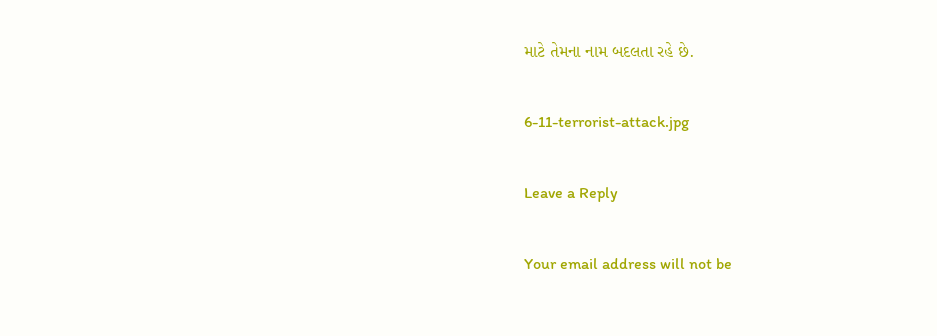માટે તેમના નામ બદલતા રહે છે.

6-11-terrorist-attack.jpg

Leave a Reply

Your email address will not be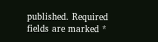published. Required fields are marked *